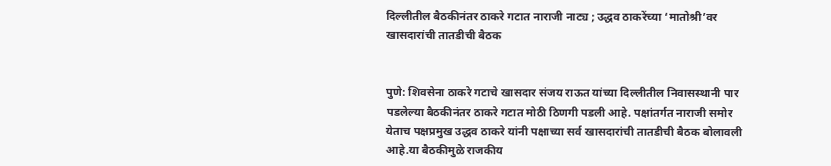दिल्लीतील बैठकीनंतर ठाकरे गटात नाराजी नाट्य ; उद्धव ठाकरेंच्या ‘मातोश्री’वर खासदारांची तातडीची बैठक


पुणे: शिवसेना ठाकरे गटाचे खासदार संजय राऊत यांच्या दिल्लीतील निवासस्थानी पार पडलेल्या बैठकीनंतर ठाकरे गटात मोठी ठिणगी पडली आहे. पक्षांतर्गत नाराजी समोर येताच पक्षप्रमुख उद्धव ठाकरे यांनी पक्षाच्या सर्व खासदारांची तातडीची बैठक बोलावली आहे.या बैठकीमुळे राजकीय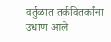वर्तुळात तर्कवितर्कांना उधाण आले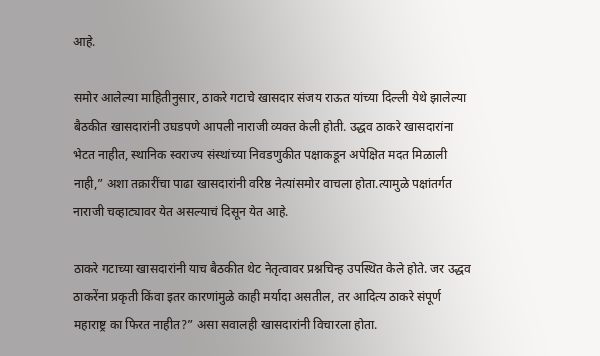आहे.

समोर आलेल्या माहितीनुसार, ठाकरे गटाचे खासदार संजय राऊत यांच्या दिल्ली येथे झालेल्या बैठकीत खासदारांनी उघडपणे आपली नाराजी व्यक्त केली होती. उद्धव ठाकरे खासदारांना भेटत नाहीत, स्थानिक स्वराज्य संस्थांच्या निवडणुकीत पक्षाकडून अपेक्षित मदत मिळाली नाही,” अशा तक्रारींचा पाढा खासदारांनी वरिष्ठ नेत्यांसमोर वाचला होता.त्यामुळे पक्षांतर्गत नाराजी चव्हाट्यावर येत असल्याचं दिसून येत आहे.

ठाकरे गटाच्या खासदारांनी याच बैठकीत थेट नेतृत्वावर प्रश्नचिन्ह उपस्थित केले होते. जर उद्धव ठाकरेंना प्रकृती किंवा इतर कारणांमुळे काही मर्यादा असतील, तर आदित्य ठाकरे संपूर्ण महाराष्ट्र का फिरत नाहीत?” असा सवालही खासदारांनी विचारला होता.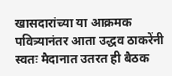खासदारांच्या या आक्रमक पवित्र्यानंतर आता उद्धव ठाकरेंनी स्वतः मैदानात उतरत ही बैठक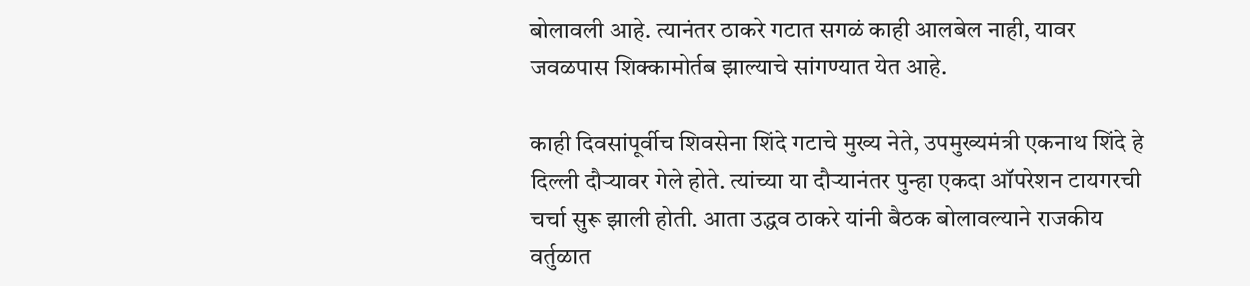बोलावली आहे. त्यानंतर ठाकरे गटात सगळं काही आलबेल नाही, यावर जवळपास शिक्कामोर्तब झाल्याचे सांगण्यात येत आहे.

काही दिवसांपूर्वीच शिवसेना शिंदे गटाचे मुख्य नेते, उपमुख्यमंत्री एकनाथ शिंदे हे दिल्ली दौऱ्यावर गेले होते. त्यांच्या या दौऱ्यानंतर पुन्हा एकदा ऑपरेशन टायगरची चर्चा सुरू झाली होती. आता उद्धव ठाकरे यांनी बैठक बोलावल्याने राजकीय वर्तुळात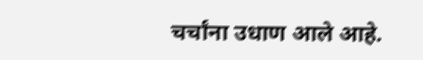चर्चांना उधाण आले आहे.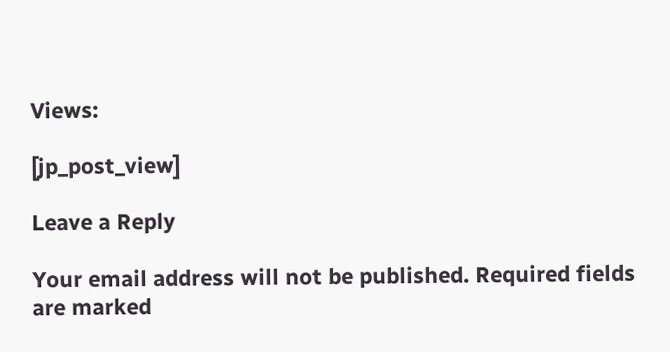Views:

[jp_post_view]

Leave a Reply

Your email address will not be published. Required fields are marked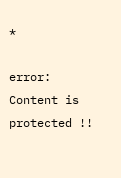*

error: Content is protected !!